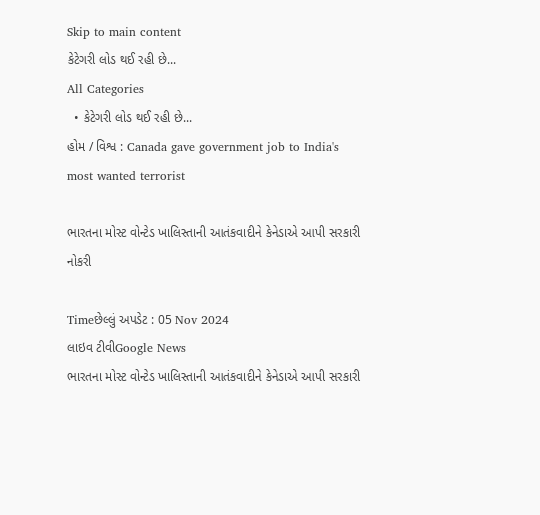Skip to main content
કેટેગરી લોડ થઈ રહી છે...
All Categories
  • કેટેગરી લોડ થઈ રહી છે...
હોમ / વિશ્વ : Canada gave government job to India's most wanted terrorist

ભારતના મોસ્ટ વોન્ટેડ ખાલિસ્તાની આતંકવાદીને કેનેડાએ આપી સરકારી નોકરી

Timeછેલ્લું અપડેટ : 05 Nov 2024
લાઇવ ટીવીGoogle News
ભારતના મોસ્ટ વોન્ટેડ ખાલિસ્તાની આતંકવાદીને કેનેડાએ આપી સરકારી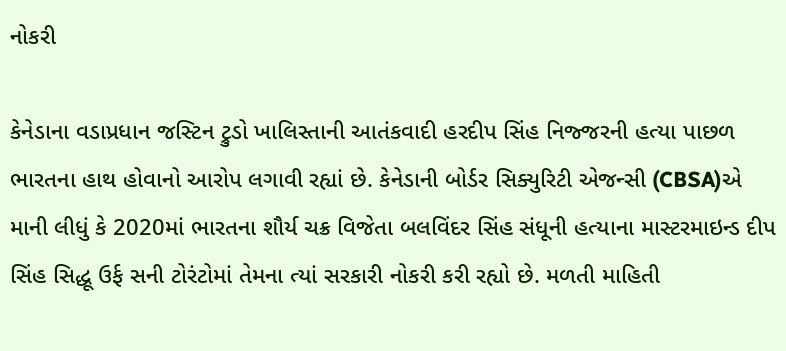નોકરી

કેનેડાના વડાપ્રધાન જસ્ટિન ટ્રુડો ખાલિસ્તાની આતંકવાદી હરદીપ સિંહ નિજ્જરની હત્યા પાછળ ભારતના હાથ હોવાનો આરોપ લગાવી રહ્યાં છે. કેનેડાની બોર્ડર સિક્યુરિટી એજન્સી (CBSA)એ માની લીધું કે 2020માં ભારતના શૌર્ય ચક્ર વિજેતા બલવિંદર સિંહ સંધૂની હત્યાના માસ્ટરમાઇન્ડ દીપ સિંહ સિદ્ધૂ ઉર્ફ સની ટોરંટોમાં તેમના ત્યાં સરકારી નોકરી કરી રહ્યો છે. મળતી માહિતી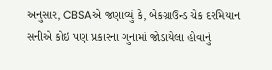અનુસાર, CBSAએ જણાવ્યું કે, બેકગ્રાઉન્ડ ચેક દરમિયાન સનીએ કોઇ પણ પ્રકારના ગુનામાં જોડાયેલા હોવાનું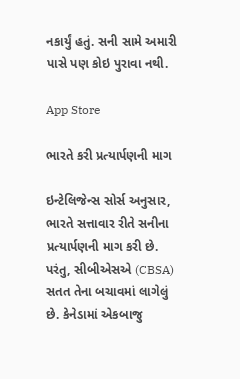નકાર્યું હતું. સની સામે અમારી પાસે પણ કોઇ પુરાવા નથી.

App Store

ભારતે કરી પ્રત્યાર્પણની માગ

ઇન્ટેલિજેન્સ સોર્સ અનુસાર, ભારતે સત્તાવાર રીતે સનીના પ્રત્યાર્પણની માગ કરી છે. પરંતુ, સીબીએસએ (CBSA) સતત તેના બચાવમાં લાગેલું છે. કેનેડામાં એકબાજુ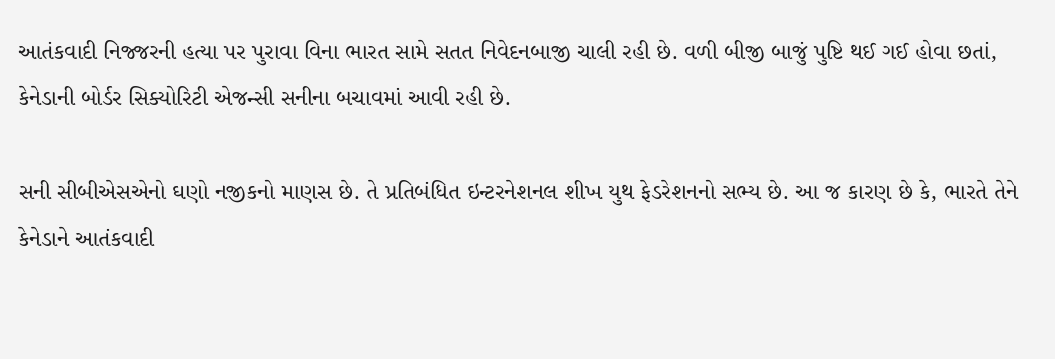આતંકવાદી નિજ્જરની હત્યા પર પુરાવા વિના ભારત સામે સતત નિવેદનબાજી ચાલી રહી છે. વળી બીજી બાજું પુષ્ટિ થઈ ગઈ હોવા છતાં, કેનેડાની બોર્ડર સિક્યોરિટી એજન્સી સનીના બચાવમાં આવી રહી છે.

સની સીબીએસએનો ઘણો નજીકનો માણસ છે. તે પ્રતિબંધિત ઇન્ટરનેશનલ શીખ યુથ ફેડરેશનનો સભ્ય છે. આ જ કારણ છે કે, ભારતે તેને કેનેડાને આતંકવાદી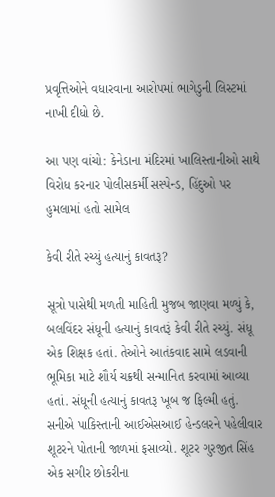પ્રવૃત્તિઓને વધારવાના આરોપમાં ભાગેડુની લિસ્ટમાં નાખી દીધો છે.

આ પણ વાંચો: કેનેડાના મંદિરમાં ખાલિસ્તાનીઓ સાથે વિરોધ કરનાર પોલીસકર્મી સસ્પેન્ડ, હિંદુઓ પર હુમલામાં હતો સામેલ

કેવી રીતે રચ્યું હત્યાનું કાવતરૂ?

સૂત્રો પાસેથી મળતી માહિતી મુજબ જાણવા મળ્યું કે, બલવિંદર સંધૂની હત્યાનું કાવતરૂં કેવી રીતે રચ્યું. સંધૂ એક શિક્ષક હતાં. તેઓને આતંકવાદ સામે લડવાની ભૂમિકા માટે શૌર્ય ચક્રથી સન્માનિત કરવામાં આવ્યા હતાં. સંધૂની હત્યાનું કાવતરૂ ખૂબ જ ફિલ્મી હતું. સનીએ પાકિસ્તાની આઈએસઆઈ હેન્ડલરને પહેલીવાર શૂટરને પોતાની જાળમાં ફસાવ્યો. શૂટર ગુરજીત સિંહ એક સગીર છોકરીના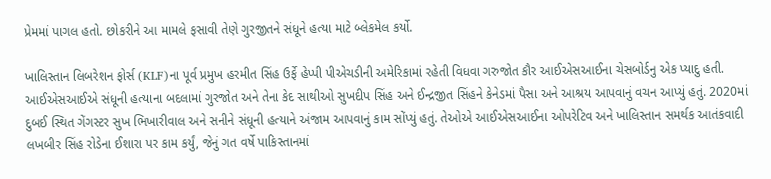પ્રેમમાં પાગલ હતો. છોકરીને આ મામલે ફસાવી તેણે ગુરજીતને સંધૂને હત્યા માટે બ્લેકમેલ કર્યો.

ખાલિસ્તાન લિબરેશન ફોર્સ (KLF)ના પૂર્વ પ્રમુખ હરમીત સિંહ ઉર્ફે હેપ્પી પીએચડીની અમેરિકામાં રહેતી વિધવા ગરુજોત કૌર આઈએસઆઈના ચેસબોર્ડનુ એક પ્યાદુ હતી. આઈએસઆઈએ સંધૂની હત્યાના બદલામાં ગુરજોત અને તેના કેદ સાથીઓ સુખદીપ સિંહ અને ઈન્દ્રજીત સિંહને કેનેડમાં પૈસા અને આશ્રય આપવાનું વચન આપ્યું હતું. 2020માં દુબઈ સ્થિત ગેંગસ્ટર સુખ ભિખારીવાલ અને સનીને સંધૂની હત્યાને અંજામ આપવાનું કામ સોંપ્યું હતું. તેઓએ આઈએસઆઈના ઓપરેટિવ અને ખાલિસ્તાન સમર્થક આતંકવાદી લખબીર સિંહ રોડેના ઈશારા પર કામ કર્યું, જેનું ગત વર્ષે પાકિસ્તાનમાં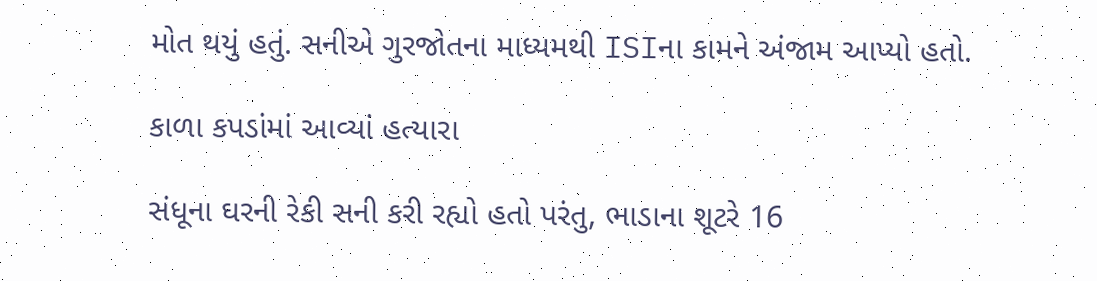મોત થયું હતું. સનીએ ગુરજોતના માધ્યમથી ISIના કામને અંજામ આપ્યો હતો.

કાળા કપડાંમાં આવ્યાં હત્યારા

સંધૂના ઘરની રેકી સની કરી રહ્યો હતો પરંતુ, ભાડાના શૂટરે 16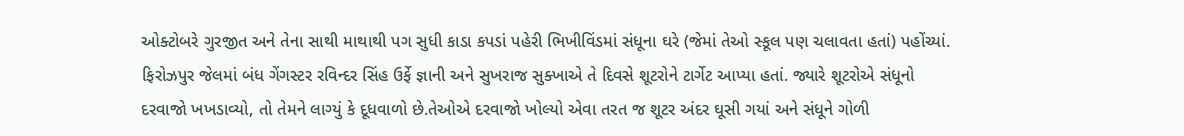ઓક્ટોબરે ગુરજીત અને તેના સાથી માથાથી પગ સુધી કાડા કપડાં પહેરી ભિખીવિંડમાં સંધૂના ઘરે (જેમાં તેઓ સ્કૂલ પણ ચલાવતા હતાં) પહોંચ્યાં. ફિરોઝપુર જેલમાં બંધ ગેંગસ્ટર રવિન્દર સિંહ ઉર્ફે જ્ઞાની અને સુખરાજ સુક્ખાએ તે દિવસે શૂટરોને ટાર્ગેટ આપ્યા હતાં. જ્યારે શૂટરોએ સંધૂનો દરવાજો ખખડાવ્યો, તો તેમને લાગ્યું કે દૂધવાળો છે.તેઓએ દરવાજો ખોલ્યો એવા તરત જ શૂટર અંદર ઘૂસી ગયાં અને સંધૂને ગોળી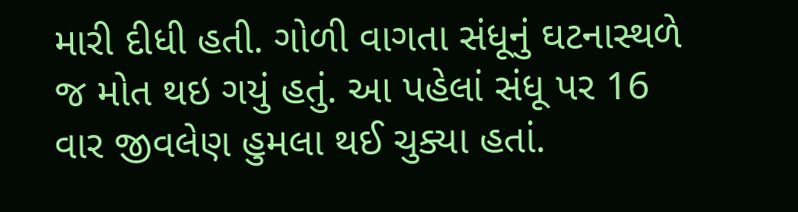મારી દીધી હતી. ગોળી વાગતા સંધૂનું ઘટનાસ્થળે જ મોત થઇ ગયું હતું. આ પહેલાં સંધૂ પર 16 વાર જીવલેણ હુમલા થઈ ચુક્યા હતાં.